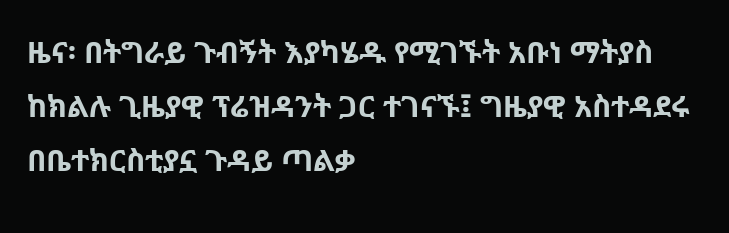ዜና፡ በትግራይ ጉብኝት እያካሄዱ የሚገኙት አቡነ ማትያስ ከክልሉ ጊዜያዊ ፕሬዝዳንት ጋር ተገናኙ፤ ግዜያዊ አስተዳደሩ በቤተክርስቲያኗ ጉዳይ ጣልቃ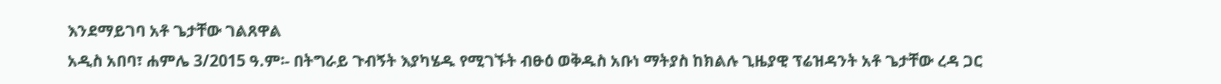እንደማይገባ አቶ ጌታቸው ገልጸዋል
አዲስ አበባ፣ ሐምሌ 3/2015 ዓ.ም፡- በትግራይ ጉብኝት እያካሄዱ የሚገኙት ብፁዕ ወቅዱስ አቡነ ማትያስ ከክልሉ ጊዜያዊ ፕሬዝዳንት አቶ ጌታቸው ረዳ ጋር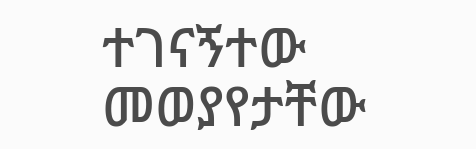ተገናኝተው መወያየታቸው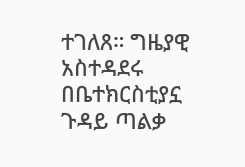ተገለጸ። ግዜያዊ አስተዳደሩ በቤተክርስቲያኗ ጉዳይ ጣልቃ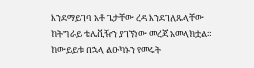እንደማይገባ አቶ ጌታቸው ረዳ እንደገለጹላቸው ከትግራይ ቴሌቪዥን ያገኘነው መረጃ አመላክቷል። ከውይይቱ በኋላ ልዑካኑን የመሩት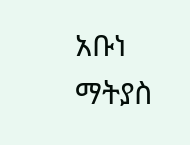አቡነ ማትያስ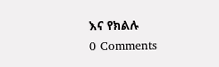እና የክልሉ
0 Comments